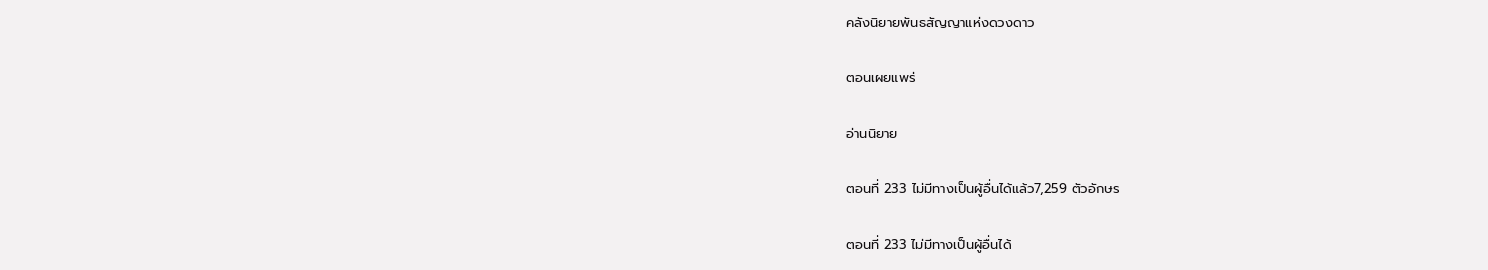คลังนิยายพันธสัญญาแห่งดวงดาว

ตอนเผยแพร่

อ่านนิยาย

ตอนที่ 233 ไม่มีทางเป็นผู้อื่นได้แล้ว7,259 ตัวอักษร

ตอนที่ 233 ไม่มีทางเป็นผู้อื่นได้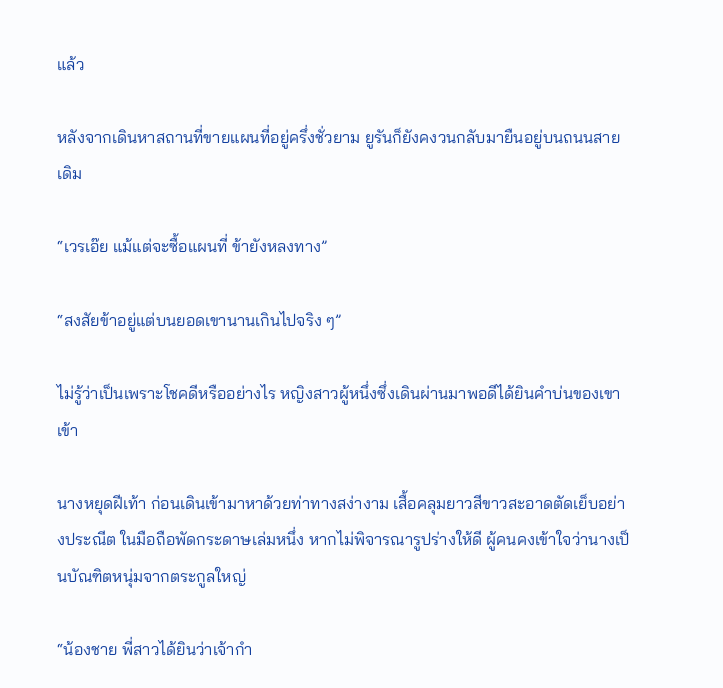แล้ว

หลังจากเดินหาสถานที่ขายแผนที่อยู่ครึ่งชั่วยาม ยูรันก็ยังคงวนกลับมายืนอยู่บนถนนสายเดิม

“เวรเอ๊ย แม้แต่จะซื้อแผนที่ ข้ายังหลงทาง”

“สงสัยข้าอยู่แต่บนยอดเขานานเกินไปจริง ๆ”

ไม่รู้ว่าเป็นเพราะโชคดีหรืออย่างไร หญิงสาวผู้หนึ่งซึ่งเดินผ่านมาพอดีได้ยินคำบ่นของเขาเข้า

นางหยุดฝีเท้า ก่อนเดินเข้ามาหาด้วยท่าทางสง่างาม เสื้อคลุมยาวสีขาวสะอาดตัดเย็บอย่างประณีต ในมือถือพัดกระดาษเล่มหนึ่ง หากไม่พิจารณารูปร่างให้ดี ผู้คนคงเข้าใจว่านางเป็นบัณฑิตหนุ่มจากตระกูลใหญ่

“น้องชาย พี่สาวได้ยินว่าเจ้ากำ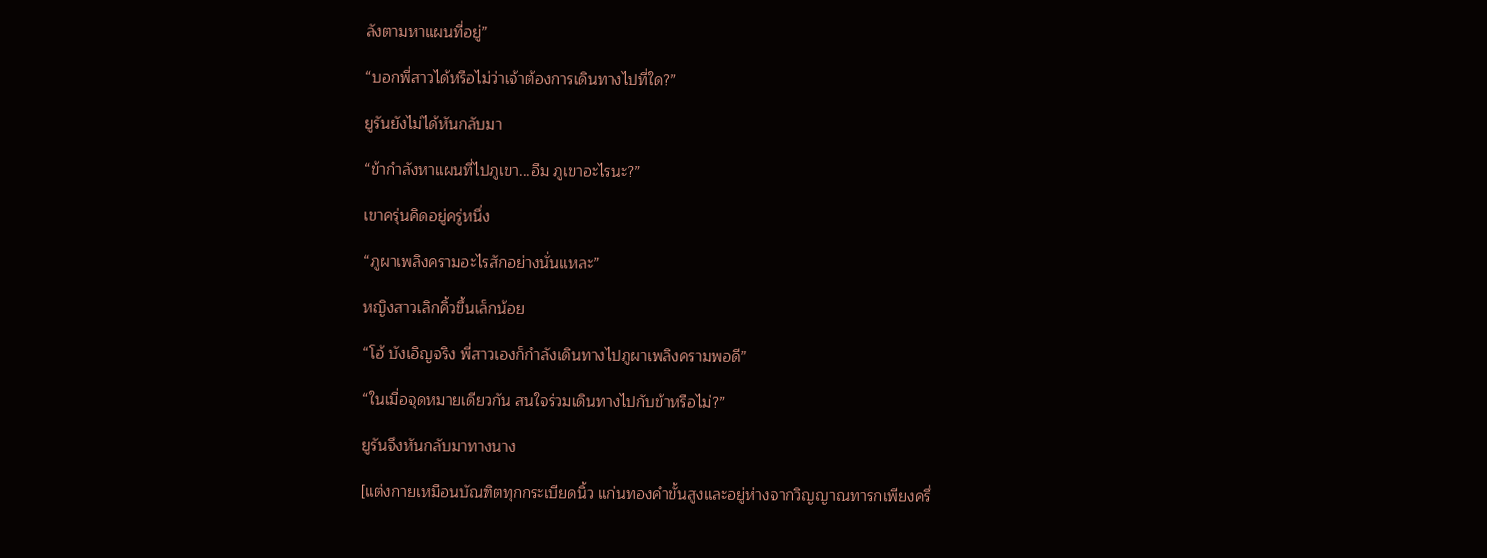ลังตามหาแผนที่อยู่”

“บอกพี่สาวได้หรือไม่ว่าเจ้าต้องการเดินทางไปที่ใด?”

ยูรันยังไม่ได้หันกลับมา

“ข้ากำลังหาแผนที่ไปภูเขา...อืม ภูเขาอะไรนะ?”

เขาครุ่นคิดอยู่ครู่หนึ่ง

“ภูผาเพลิงครามอะไรสักอย่างนั่นแหละ”

หญิงสาวเลิกคิ้วขึ้นเล็กน้อย

“โอ้ บังเอิญจริง พี่สาวเองก็กำลังเดินทางไปภูผาเพลิงครามพอดี”

“ในเมื่อจุดหมายเดียวกัน สนใจร่วมเดินทางไปกับข้าหรือไม่?”

ยูรันจึงหันกลับมาทางนาง

[แต่งกายเหมือนบัณฑิตทุกกระเบียดนิ้ว แก่นทองคำขั้นสูงและอยู่ห่างจากวิญญาณทารกเพียงครึ่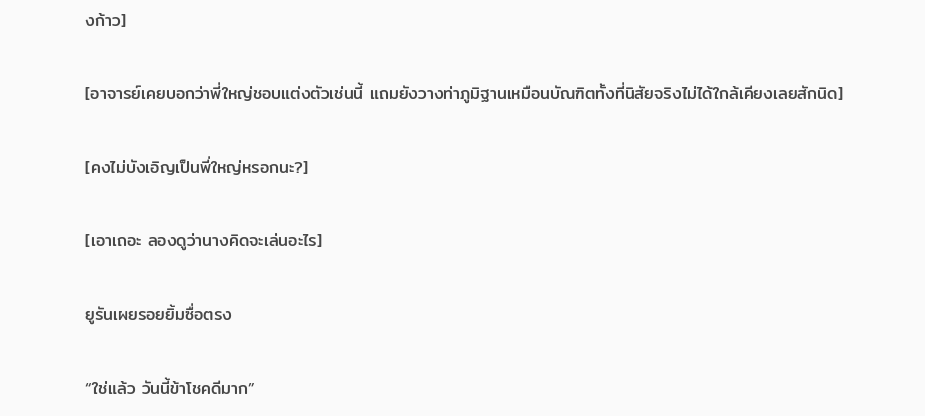งก้าว]

[อาจารย์เคยบอกว่าพี่ใหญ่ชอบแต่งตัวเช่นนี้ แถมยังวางท่าภูมิฐานเหมือนบัณฑิตทั้งที่นิสัยจริงไม่ได้ใกล้เคียงเลยสักนิด]

[คงไม่บังเอิญเป็นพี่ใหญ่หรอกนะ?]

[เอาเถอะ ลองดูว่านางคิดจะเล่นอะไร]

ยูรันเผยรอยยิ้มซื่อตรง

“ใช่แล้ว วันนี้ข้าโชคดีมาก”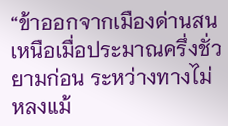“ข้าออกจากเมืองด่านสนเหนือเมื่อประมาณครึ่งชั่วยามก่อน ระหว่างทางไม่หลงแม้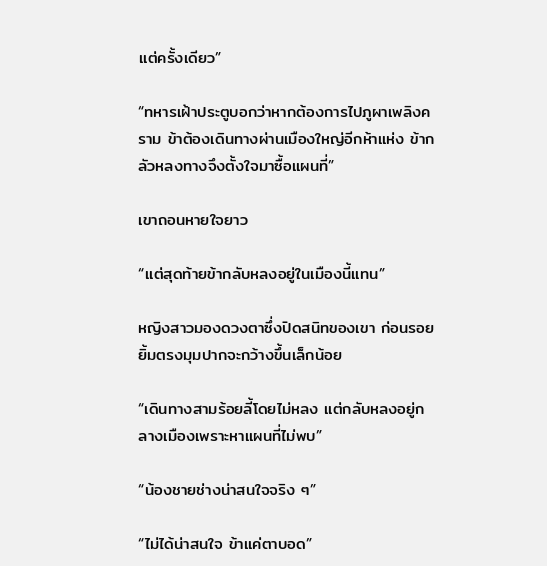แต่ครั้งเดียว”

“ทหารเฝ้าประตูบอกว่าหากต้องการไปภูผาเพลิงคราม ข้าต้องเดินทางผ่านเมืองใหญ่อีกห้าแห่ง ข้ากลัวหลงทางจึงตั้งใจมาซื้อแผนที่”

เขาถอนหายใจยาว

“แต่สุดท้ายข้ากลับหลงอยู่ในเมืองนี้แทน”

หญิงสาวมองดวงตาซึ่งปิดสนิทของเขา ก่อนรอยยิ้มตรงมุมปากจะกว้างขึ้นเล็กน้อย

“เดินทางสามร้อยลี้โดยไม่หลง แต่กลับหลงอยู่กลางเมืองเพราะหาแผนที่ไม่พบ”

“น้องชายช่างน่าสนใจจริง ๆ”

“ไม่ได้น่าสนใจ ข้าแค่ตาบอด”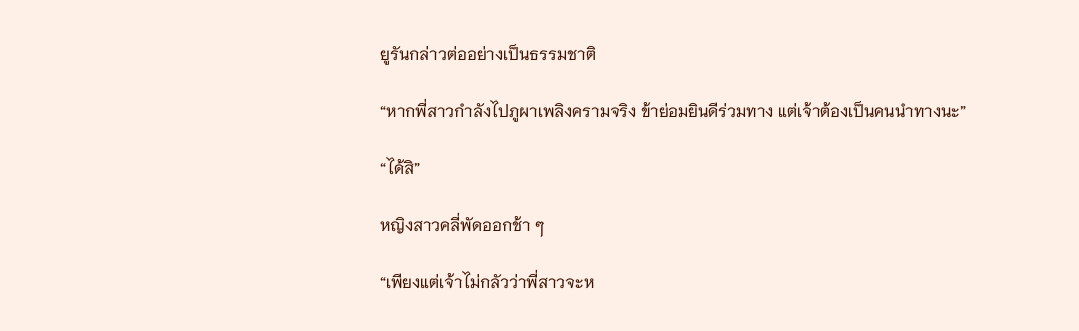ยูรันกล่าวต่ออย่างเป็นธรรมชาติ

“หากพี่สาวกำลังไปภูผาเพลิงครามจริง ข้าย่อมยินดีร่วมทาง แต่เจ้าต้องเป็นคนนำทางนะ”

“ได้สิ”

หญิงสาวคลี่พัดออกช้า ๆ

“เพียงแต่เจ้าไม่กลัวว่าพี่สาวจะห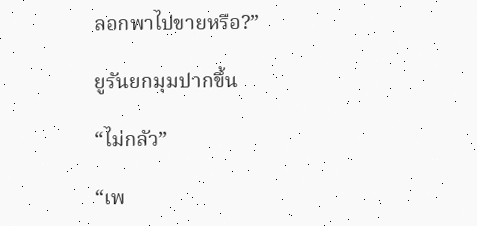ลอกพาไปขายหรือ?”

ยูรันยกมุมปากขึ้น

“ไม่กลัว”

“เพ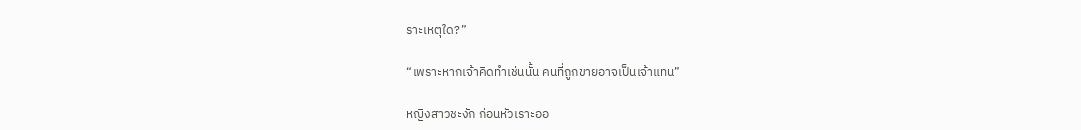ราะเหตุใด?”

“เพราะหากเจ้าคิดทำเช่นนั้น คนที่ถูกขายอาจเป็นเจ้าแทน”

หญิงสาวชะงัก ก่อนหัวเราะออ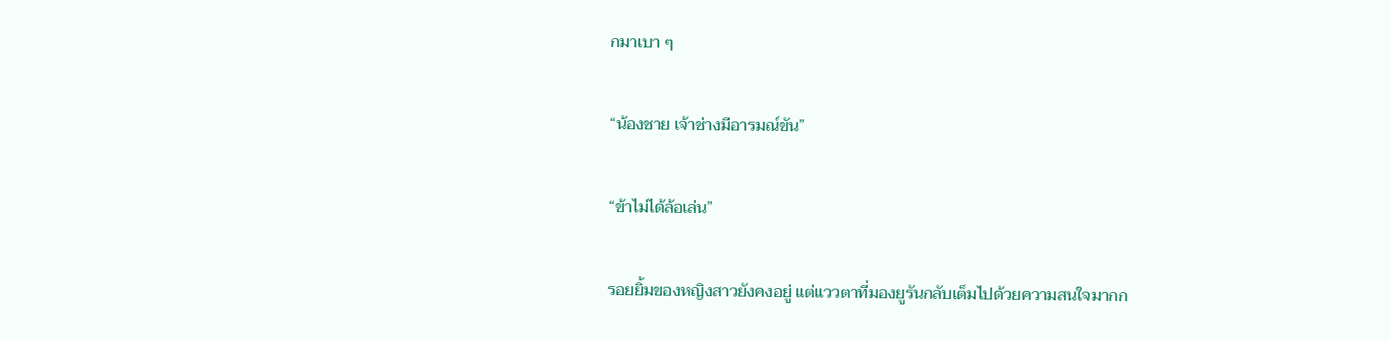กมาเบา ๆ

“น้องชาย เจ้าช่างมีอารมณ์ขัน”

“ข้าไม่ได้ล้อเล่น”

รอยยิ้มของหญิงสาวยังคงอยู่ แต่แววตาที่มองยูรันกลับเต็มไปด้วยความสนใจมากก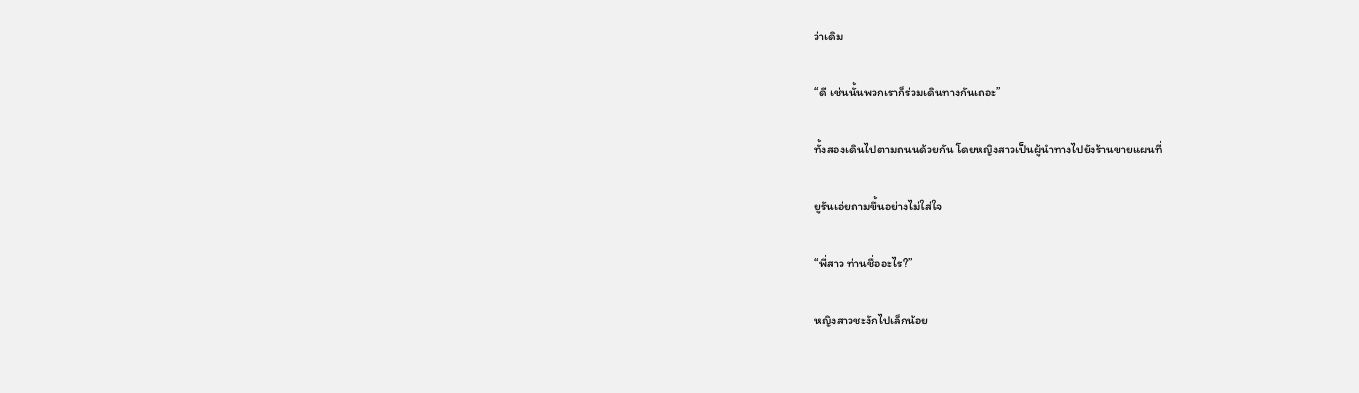ว่าเดิม

“ดี เช่นนั้นพวกเราก็ร่วมเดินทางกันเถอะ”

ทั้งสองเดินไปตามถนนด้วยกัน โดยหญิงสาวเป็นผู้นำทางไปยังร้านขายแผนที่

ยูรันเอ่ยถามขึ้นอย่างไม่ใส่ใจ

“พี่สาว ท่านชื่ออะไร?”

หญิงสาวชะงักไปเล็กน้อย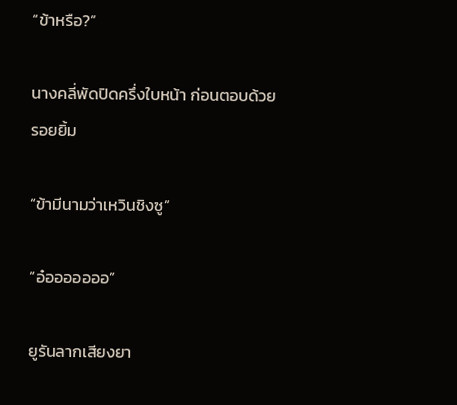“ข้าหรือ?”

นางคลี่พัดปิดครึ่งใบหน้า ก่อนตอบด้วยรอยยิ้ม

“ข้ามีนามว่าเหวินชิงซู”

“อ๋อออออออ”

ยูรันลากเสียงยา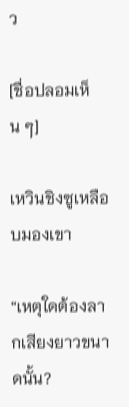ว

[ชื่อปลอมเห็น ๆ]

เหวินชิงซูเหลือบมองเขา

“เหตุใดต้องลากเสียงยาวขนาดนั้น?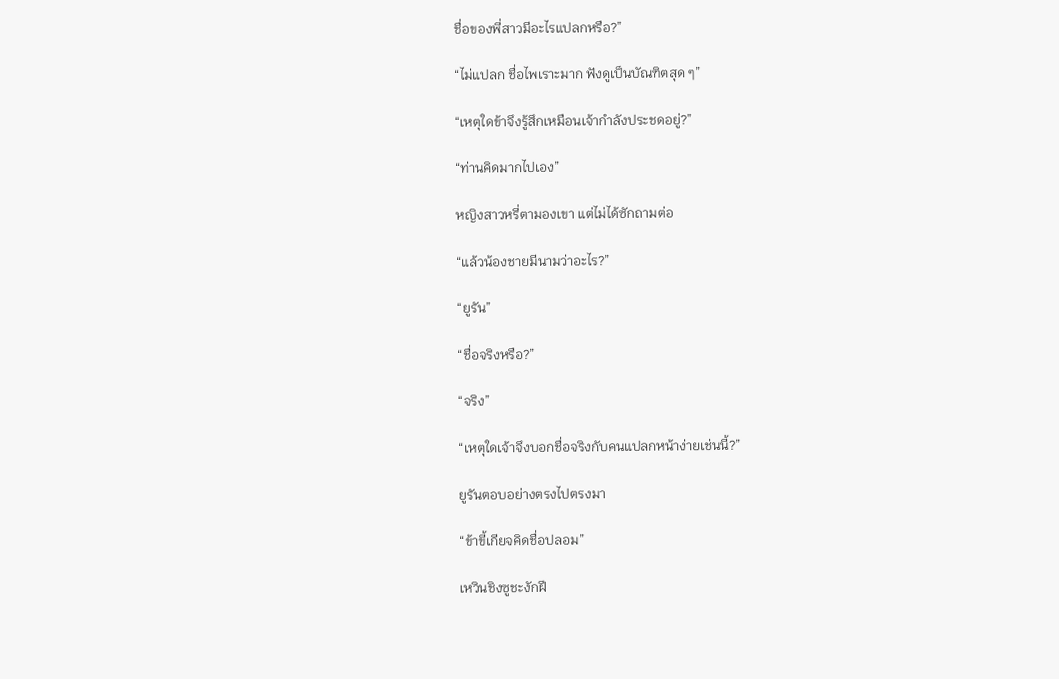ชื่อของพี่สาวมีอะไรแปลกหรือ?”

“ไม่แปลก ชื่อไพเราะมาก ฟังดูเป็นบัณฑิตสุด ๆ”

“เหตุใดข้าจึงรู้สึกเหมือนเจ้ากำลังประชดอยู่?”

“ท่านคิดมากไปเอง”

หญิงสาวหรี่ตามองเขา แต่ไม่ได้ซักถามต่อ

“แล้วน้องชายมีนามว่าอะไร?”

“ยูรัน”

“ชื่อจริงหรือ?”

“จริง”

“เหตุใดเจ้าจึงบอกชื่อจริงกับคนแปลกหน้าง่ายเช่นนี้?”

ยูรันตอบอย่างตรงไปตรงมา

“ข้าขี้เกียจคิดชื่อปลอม”

เหวินชิงซูชะงักฝี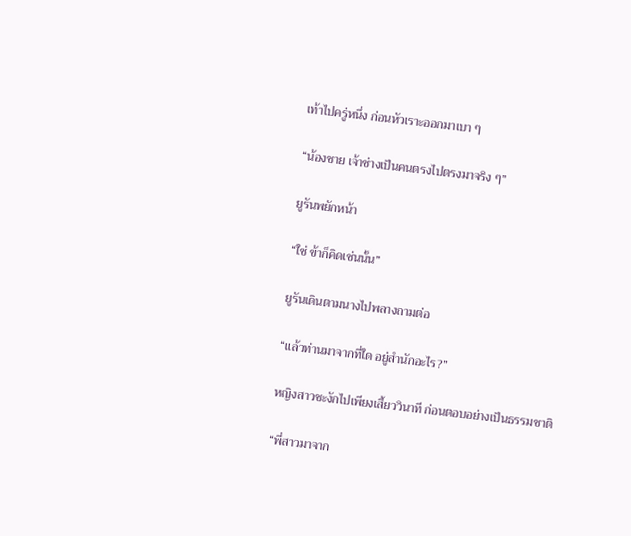เท้าไปครู่หนึ่ง ก่อนหัวเราะออกมาเบา ๆ

“น้องชาย เจ้าช่างเป็นคนตรงไปตรงมาจริง ๆ”

ยูรันพยักหน้า

“ใช่ ข้าก็คิดเช่นนั้น”

ยูรันเดินตามนางไปพลางถามต่อ

“แล้วท่านมาจากที่ใด อยู่สำนักอะไร?”

หญิงสาวชะงักไปเพียงเสี้ยววินาที ก่อนตอบอย่างเป็นธรรมชาติ

“พี่สาวมาจาก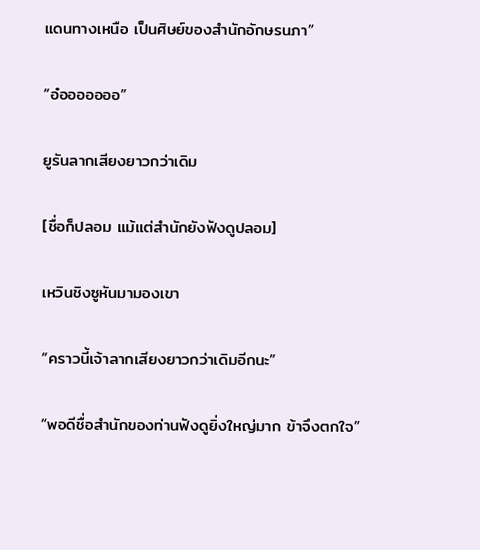แดนทางเหนือ เป็นศิษย์ของสำนักอักษรนภา”

“อ๋อออออออ”

ยูรันลากเสียงยาวกว่าเดิม

[ชื่อก็ปลอม แม้แต่สำนักยังฟังดูปลอม]

เหวินชิงซูหันมามองเขา

“คราวนี้เจ้าลากเสียงยาวกว่าเดิมอีกนะ”

“พอดีชื่อสำนักของท่านฟังดูยิ่งใหญ่มาก ข้าจึงตกใจ”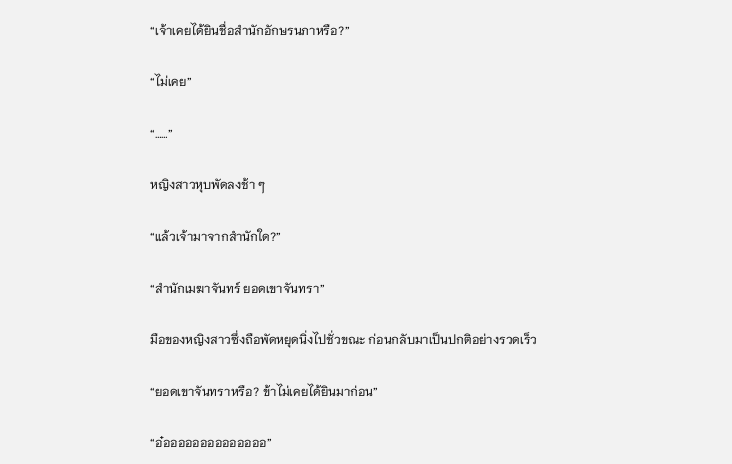“เจ้าเคยได้ยินชื่อสำนักอักษรนภาหรือ?”

“ไม่เคย”

“……”

หญิงสาวหุบพัดลงช้า ๆ

“แล้วเจ้ามาจากสำนักใด?”

“สำนักเมฆาจันทร์ ยอดเขาจันทรา”

มือของหญิงสาวซึ่งถือพัดหยุดนิ่งไปชั่วขณะ ก่อนกลับมาเป็นปกติอย่างรวดเร็ว

“ยอดเขาจันทราหรือ? ข้าไม่เคยได้ยินมาก่อน”

“อ๋ออออออออออออออ”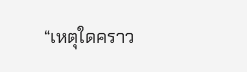“เหตุใดคราว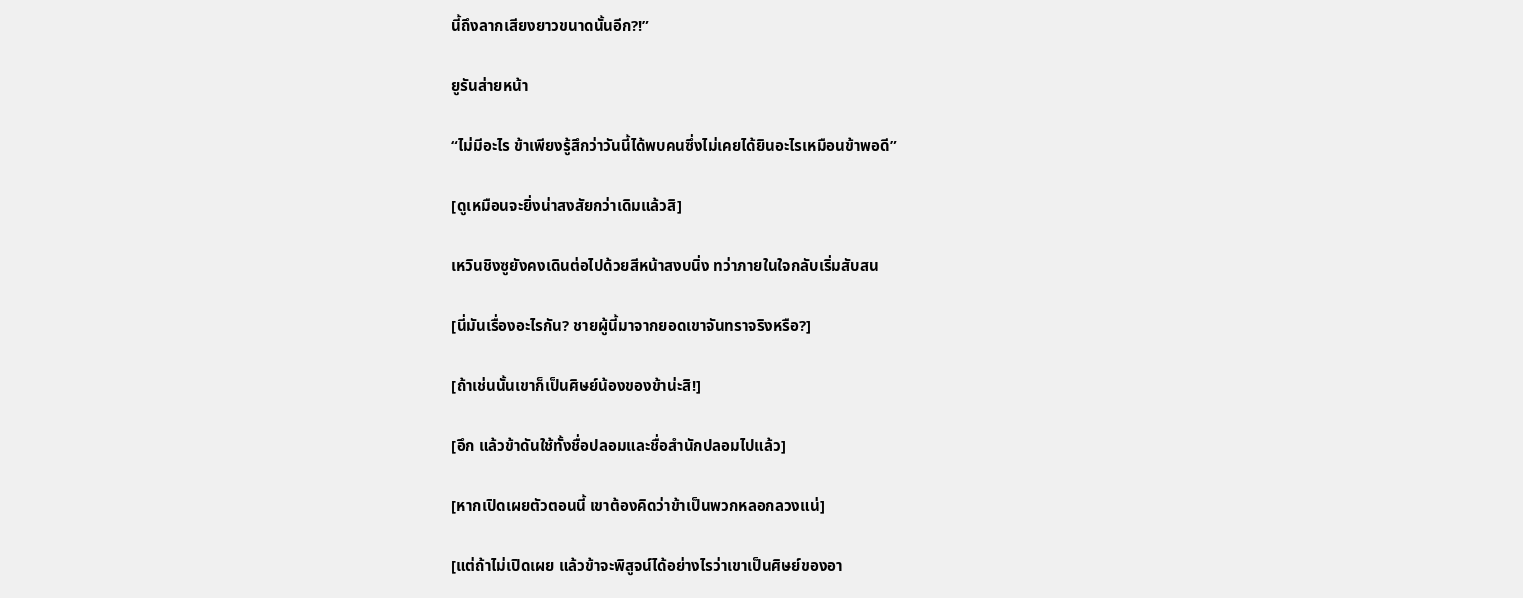นี้ถึงลากเสียงยาวขนาดนั้นอีก?!”

ยูรันส่ายหน้า

“ไม่มีอะไร ข้าเพียงรู้สึกว่าวันนี้ได้พบคนซึ่งไม่เคยได้ยินอะไรเหมือนข้าพอดี”

[ดูเหมือนจะยิ่งน่าสงสัยกว่าเดิมแล้วสิ]

เหวินชิงซูยังคงเดินต่อไปด้วยสีหน้าสงบนิ่ง ทว่าภายในใจกลับเริ่มสับสน

[นี่มันเรื่องอะไรกัน? ชายผู้นี้มาจากยอดเขาจันทราจริงหรือ?]

[ถ้าเช่นนั้นเขาก็เป็นศิษย์น้องของข้าน่ะสิ!]

[อึก แล้วข้าดันใช้ทั้งชื่อปลอมและชื่อสำนักปลอมไปแล้ว]

[หากเปิดเผยตัวตอนนี้ เขาต้องคิดว่าข้าเป็นพวกหลอกลวงแน่]

[แต่ถ้าไม่เปิดเผย แล้วข้าจะพิสูจน์ได้อย่างไรว่าเขาเป็นศิษย์ของอา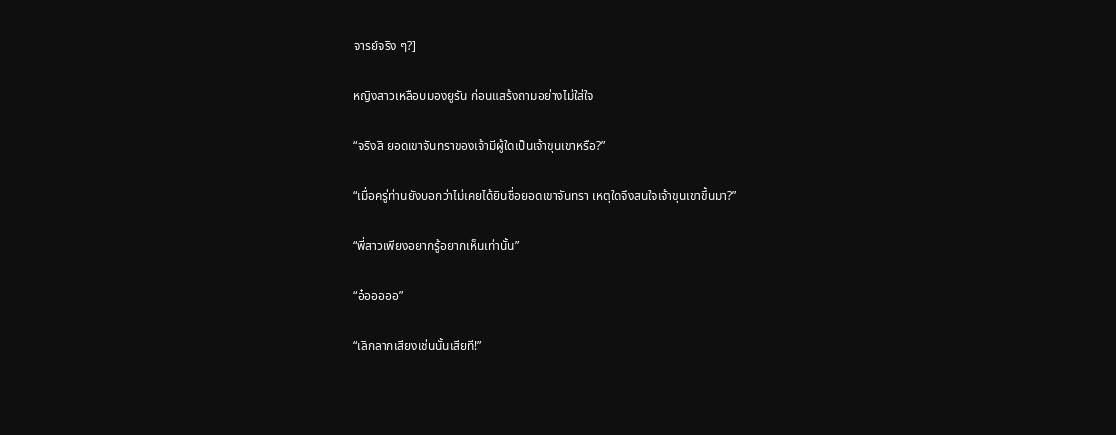จารย์จริง ๆ?]

หญิงสาวเหลือบมองยูรัน ก่อนแสร้งถามอย่างไม่ใส่ใจ

“จริงสิ ยอดเขาจันทราของเจ้ามีผู้ใดเป็นเจ้าขุนเขาหรือ?”

“เมื่อครู่ท่านยังบอกว่าไม่เคยได้ยินชื่อยอดเขาจันทรา เหตุใดจึงสนใจเจ้าขุนเขาขึ้นมา?”

“พี่สาวเพียงอยากรู้อยากเห็นเท่านั้น”

“อ๋อออออ”

“เลิกลากเสียงเช่นนั้นเสียที!”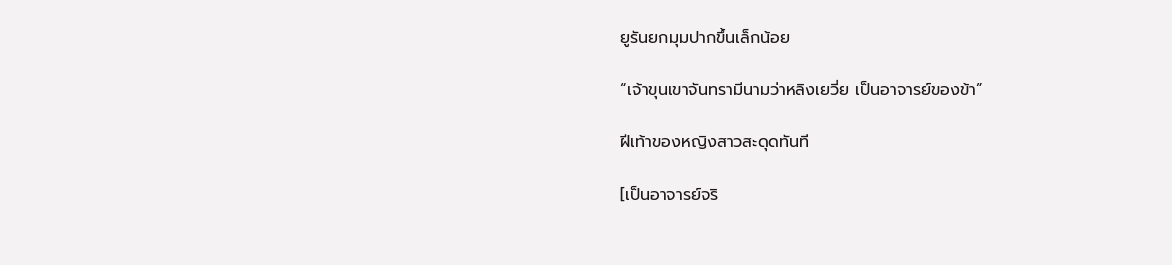ยูรันยกมุมปากขึ้นเล็กน้อย

“เจ้าขุนเขาจันทรามีนามว่าหลิงเยวี่ย เป็นอาจารย์ของข้า”

ฝีเท้าของหญิงสาวสะดุดทันที

[เป็นอาจารย์จริ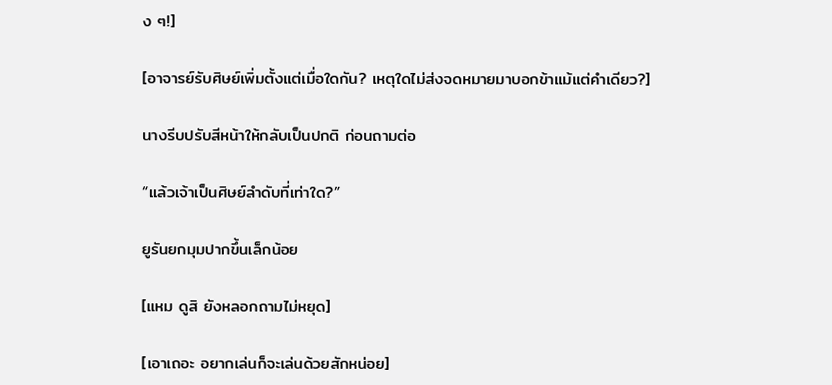ง ๆ!]

[อาจารย์รับศิษย์เพิ่มตั้งแต่เมื่อใดกัน? เหตุใดไม่ส่งจดหมายมาบอกข้าแม้แต่คำเดียว?]

นางรีบปรับสีหน้าให้กลับเป็นปกติ ก่อนถามต่อ

“แล้วเจ้าเป็นศิษย์ลำดับที่เท่าใด?”

ยูรันยกมุมปากขึ้นเล็กน้อย

[แหม ดูสิ ยังหลอกถามไม่หยุด]

[เอาเถอะ อยากเล่นก็จะเล่นด้วยสักหน่อย]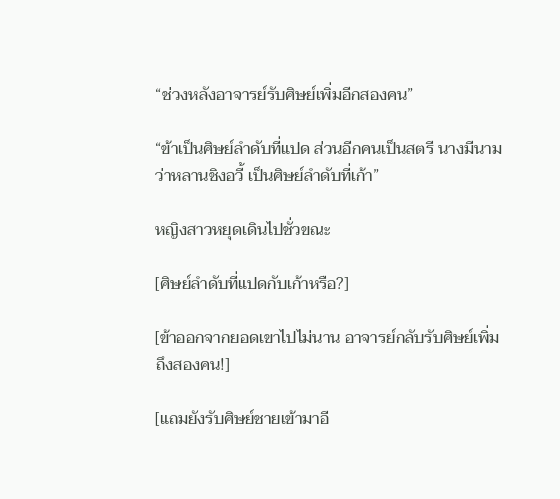“ช่วงหลังอาจารย์รับศิษย์เพิ่มอีกสองคน”

“ข้าเป็นศิษย์ลำดับที่แปด ส่วนอีกคนเป็นสตรี นางมีนามว่าหลานชิงอวี้ เป็นศิษย์ลำดับที่เก้า”

หญิงสาวหยุดเดินไปชั่วขณะ

[ศิษย์ลำดับที่แปดกับเก้าหรือ?]

[ข้าออกจากยอดเขาไปไม่นาน อาจารย์กลับรับศิษย์เพิ่มถึงสองคน!]

[แถมยังรับศิษย์ชายเข้ามาอี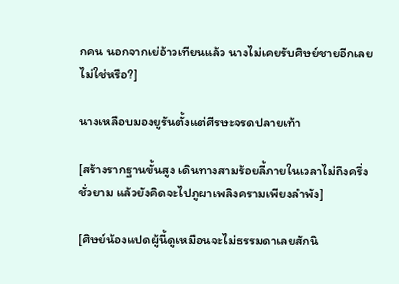กคน นอกจากเย่อ้าวเทียนแล้ว นางไม่เคยรับศิษย์ชายอีกเลยไม่ใช่หรือ?]

นางเหลือบมองยูรันตั้งแต่ศีรษะจรดปลายเท้า

[สร้างรากฐานขั้นสูง เดินทางสามร้อยลี้ภายในเวลาไม่ถึงครึ่งชั่วยาม แล้วยังคิดจะไปภูผาเพลิงครามเพียงลำพัง]

[ศิษย์น้องแปดผู้นี้ดูเหมือนจะไม่ธรรมดาเลยสักนิ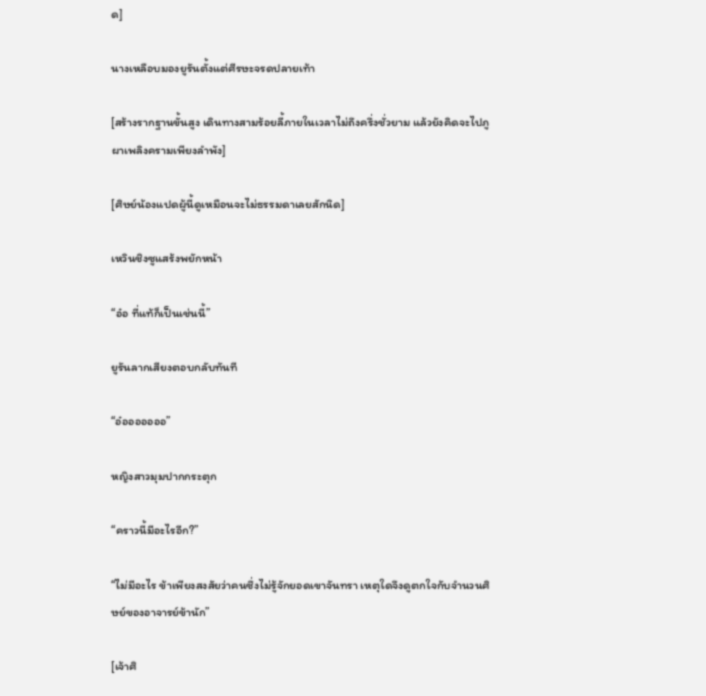ด]

นางเหลือบมองยูรันตั้งแต่ศีรษะจรดปลายเท้า

[สร้างรากฐานขั้นสูง เดินทางสามร้อยลี้ภายในเวลาไม่ถึงครึ่งชั่วยาม แล้วยังคิดจะไปภูผาเพลิงครามเพียงลำพัง]

[ศิษย์น้องแปดผู้นี้ดูเหมือนจะไม่ธรรมดาเลยสักนิด]

เหวินชิงซูแสร้งพยักหน้า

“อ๋อ ที่แท้ก็เป็นเช่นนี้”

ยูรันลากเสียงตอบกลับทันที

“อ๋อออออออ”

หญิงสาวมุมปากกระตุก

“คราวนี้มีอะไรอีก?”

“ไม่มีอะไร ข้าเพียงสงสัยว่าคนซึ่งไม่รู้จักยอดเขาจันทรา เหตุใดจึงดูตกใจกับจำนวนศิษย์ของอาจารย์ข้านัก”

[เจ้าศิ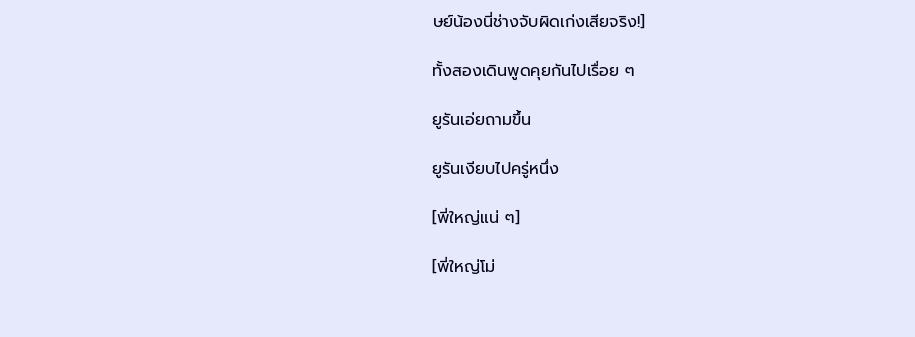ษย์น้องนี่ช่างจับผิดเก่งเสียจริง!]

ทั้งสองเดินพูดคุยกันไปเรื่อย ๆ

ยูรันเอ่ยถามขึ้น

ยูรันเงียบไปครู่หนึ่ง

[พี่ใหญ่แน่ ๆ]

[พี่ใหญ่โม่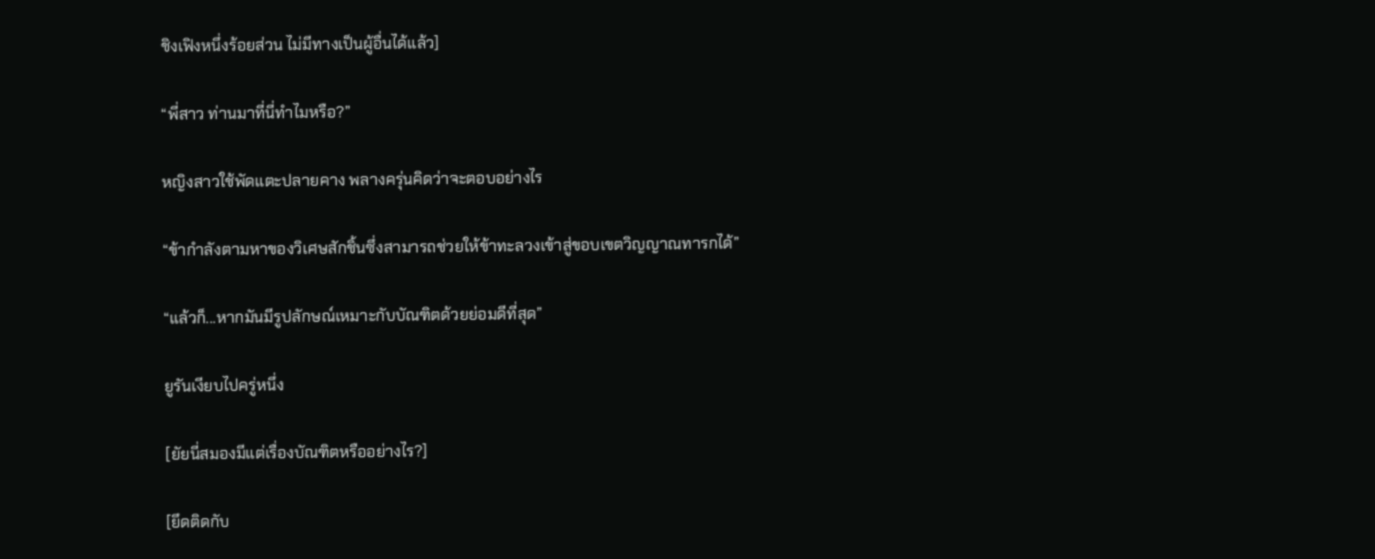ชิงเฟิงหนึ่งร้อยส่วน ไม่มีทางเป็นผู้อื่นได้แล้ว]

“พี่สาว ท่านมาที่นี่ทำไมหรือ?”

หญิงสาวใช้พัดแตะปลายคาง พลางครุ่นคิดว่าจะตอบอย่างไร

“ข้ากำลังตามหาของวิเศษสักชิ้นซึ่งสามารถช่วยให้ข้าทะลวงเข้าสู่ขอบเขตวิญญาณทารกได้”

“แล้วก็...หากมันมีรูปลักษณ์เหมาะกับบัณฑิตด้วยย่อมดีที่สุด”

ยูรันเงียบไปครู่หนึ่ง

[ยัยนี่สมองมีแต่เรื่องบัณฑิตหรืออย่างไร?]

[ยึดติดกับ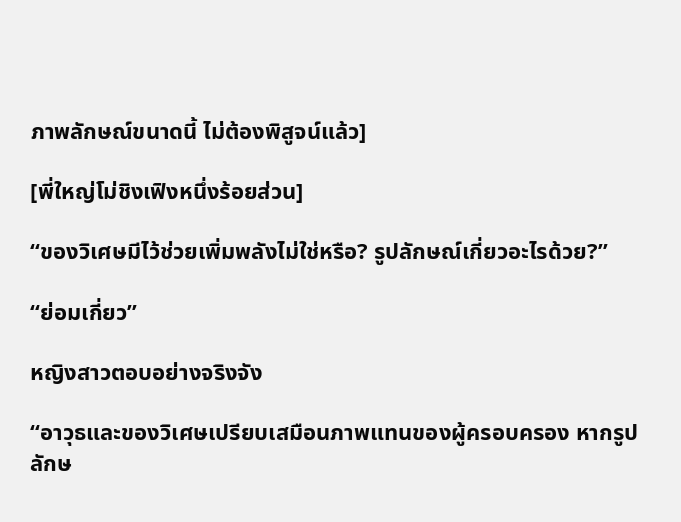ภาพลักษณ์ขนาดนี้ ไม่ต้องพิสูจน์แล้ว]

[พี่ใหญ่โม่ชิงเฟิงหนึ่งร้อยส่วน]

“ของวิเศษมีไว้ช่วยเพิ่มพลังไม่ใช่หรือ? รูปลักษณ์เกี่ยวอะไรด้วย?”

“ย่อมเกี่ยว”

หญิงสาวตอบอย่างจริงจัง

“อาวุธและของวิเศษเปรียบเสมือนภาพแทนของผู้ครอบครอง หากรูปลักษ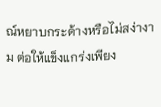ณ์หยาบกระด้างหรือไม่สง่างาม ต่อให้แข็งแกร่งเพียง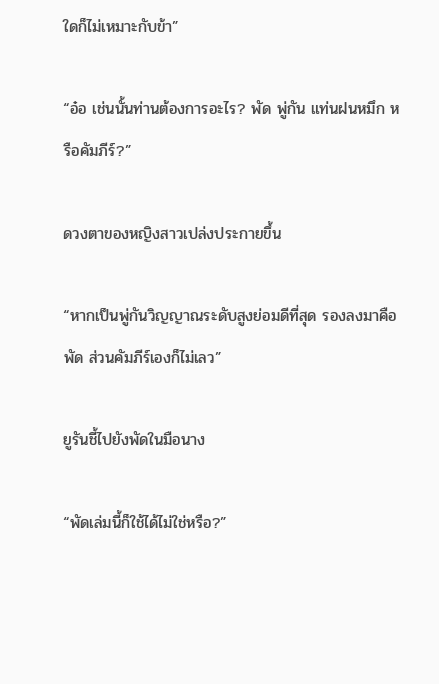ใดก็ไม่เหมาะกับข้า”

“อ๋อ เช่นนั้นท่านต้องการอะไร? พัด พู่กัน แท่นฝนหมึก หรือคัมภีร์?”

ดวงตาของหญิงสาวเปล่งประกายขึ้น

“หากเป็นพู่กันวิญญาณระดับสูงย่อมดีที่สุด รองลงมาคือพัด ส่วนคัมภีร์เองก็ไม่เลว”

ยูรันชี้ไปยังพัดในมือนาง

“พัดเล่มนี้ก็ใช้ได้ไม่ใช่หรือ?”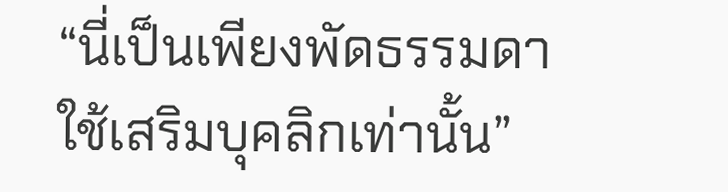“นี่เป็นเพียงพัดธรรมดา ใช้เสริมบุคลิกเท่านั้น”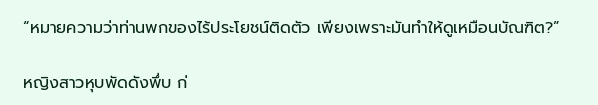“หมายความว่าท่านพกของไร้ประโยชน์ติดตัว เพียงเพราะมันทำให้ดูเหมือนบัณฑิต?”

หญิงสาวหุบพัดดังพึ่บ ก่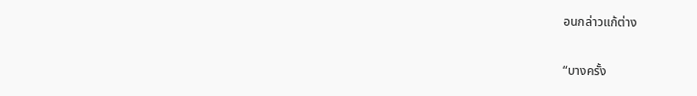อนกล่าวแก้ต่าง

“บางครั้ง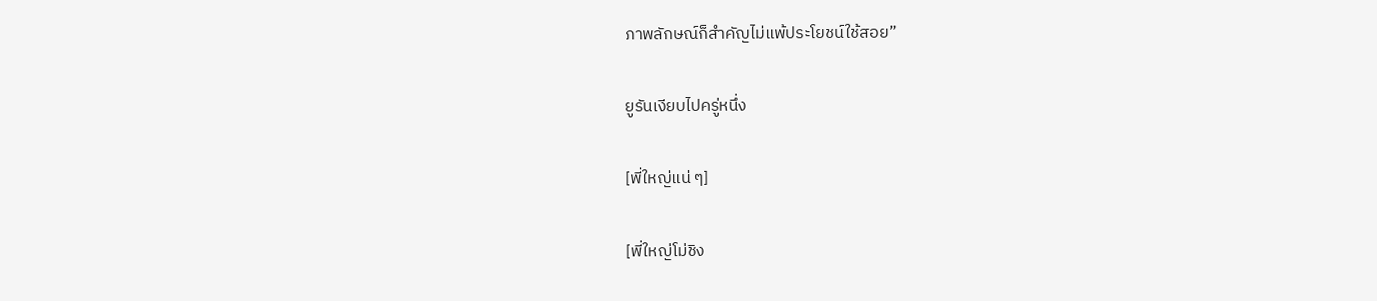ภาพลักษณ์ก็สำคัญไม่แพ้ประโยชน์ใช้สอย”

ยูรันเงียบไปครู่หนึ่ง

[พี่ใหญ่แน่ ๆ]

[พี่ใหญ่โม่ชิง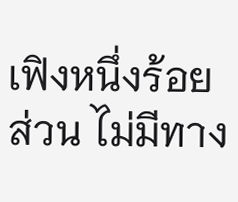เฟิงหนึ่งร้อยส่วน ไม่มีทาง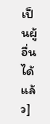เป็นผู้อื่นได้แล้ว]